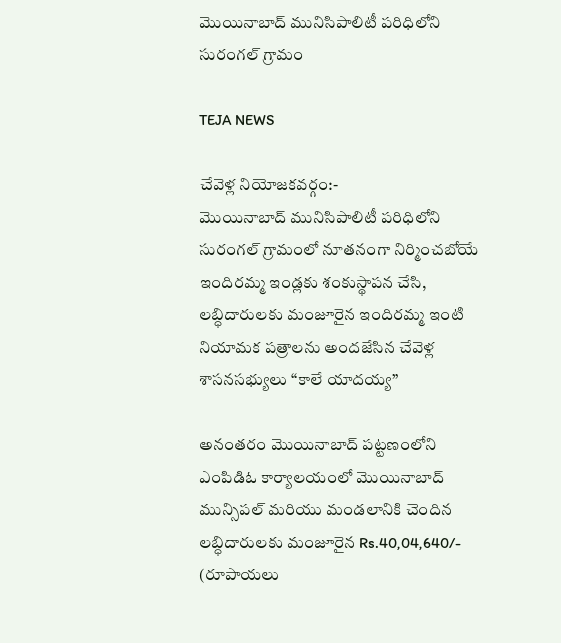మొయినాబాద్ మునిసిపాలిటీ పరిధిలోని సురంగల్ గ్రామం

TEJA NEWS

చేవెళ్ల నియోజకవర్గం:-
మొయినాబాద్ మునిసిపాలిటీ పరిధిలోని సురంగల్ గ్రామంలో నూతనంగా నిర్మించబోయే ఇందిరమ్మ ఇండ్లకు శంకుస్థాపన చేసి, లబ్ధిదారులకు మంజూరైన ఇందిరమ్మ ఇంటి నియామక పత్రాలను అందజేసిన చేవెళ్ల శాసనసభ్యులు “కాలే యాదయ్య”

అనంతరం మొయినాబాద్ పట్టణంలోని ఎంపిడిఓ కార్యాలయంలో మొయినాబాద్ మున్సిపల్ మరియు మండలానికి చెందిన లబ్ధిదారులకు మంజూరైన Rs.40,04,640/- (రూపాయలు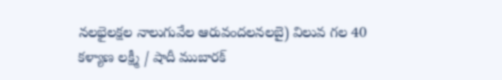నలభైలక్షల నాలుగువేల ఆరువందలనలబై) విలువ గల 40 కళ్యాణ లక్ష్మీ / షాదీ ముబారక్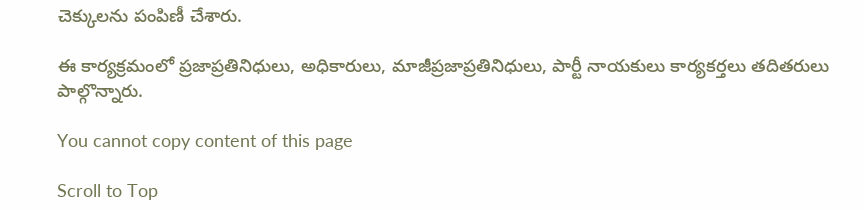చెక్కులను పంపిణీ చేశారు.

ఈ కార్యక్రమంలో ప్రజాప్రతినిధులు, అధికారులు, మాజీప్రజాప్రతినిధులు, పార్టీ నాయకులు కార్యకర్తలు తదితరులు పాల్గొన్నారు.

You cannot copy content of this page

Scroll to Top